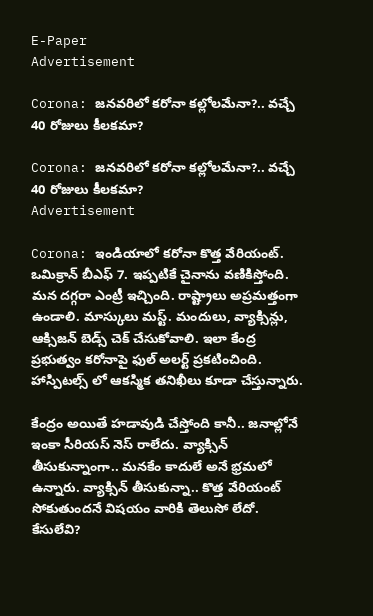E-Paper
Advertisement

Corona: జనవరిలో కరోనా కల్లోలమేనా?.. వచ్చే 40 రోజులు కీలకమా?

Corona: జనవరిలో కరోనా కల్లోలమేనా?.. వచ్చే 40 రోజులు కీలకమా?
Advertisement

Corona: ఇండియాలో కరోనా కొత్త వేరియంట్. ఒమిక్రాన్ బీఎఫ్ 7. ఇప్పటికే చైనాను వణికిస్తోంది. మన దగ్గరా ఎంట్రీ ఇచ్చింది. రాష్ట్రాలు అప్రమత్తంగా ఉండాలి. మాస్కులు మస్ట్. మందులు, వ్యాక్సిన్లు, ఆక్సిజన్ బెడ్స్ చెక్ చేసుకోవాలి. ఇలా కేంద్ర ప్రభుత్వం కరోనాపై ఫుల్ అలర్ట్ ప్రకటించింది. హాస్పిటల్స్ లో ఆకస్మిక తనిఖీలు కూడా చేస్తున్నారు.

కేంద్రం అయితే హడావుడి చేస్తోంది కానీ.. జనాల్లోనే ఇంకా సీరియస్ నెస్ రాలేదు. వ్యాక్సిన్ తీసుకున్నాంగా.. మనకేం కాదులే అనే భ్రమలో ఉన్నారు. వ్యాక్సిన్ తీసుకున్నా.. కొత్త వేరియంట్ సోకుతుందనే విషయం వారికి తెలుసో లేదో. కేసులేవి?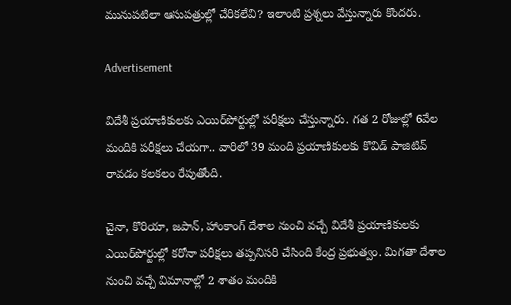మునుపటిలా ఆసుపత్రుల్లో చేరికలేవి? ఇలాంటి ప్రశ్నలు వేస్తున్నారు కొందరు.

Advertisement

విదేశీ ప్రయాణికులకు ఎయిర్‌పోర్టుల్లో పరీక్షలు చేస్తున్నారు. గత 2 రోజుల్లో 6వేల మందికి పరీక్షలు చేయగా.. వారిలో 39 మంది ప్రయాణికులకు కొవిడ్ పాజిటివ్ రావడం కలకలం రేపుతోంది.

చైనా, కొరియా, జపాన్‌, హాంకాంగ్ దేశాల నుంచి వచ్చే విదేశీ ప్రయాణికులకు ఎయిర్‌పోర్టుల్లో కరోనా పరీక్షలు తప్పనిసరి చేసింది కేంద్ర ప్రభుత్వం. మిగతా దేశాల నుంచి వచ్చే విమానాల్లో 2 శాతం మందికి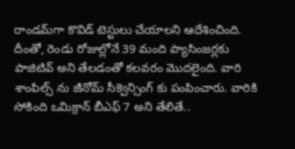రాండమ్‌గా కొవిడ్ టెస్టులు చేయాలని ఆదేశించింది. దీంతో, రెండు రోజుల్లోనే 39 మంది ప్యాసింజర్లకు పాజిటివ్ అని తేలడంతో కలవరం మొదలైంది. వారి శాంపిల్స్ ను జీనోమ్ సీక్వెన్సింగ్ కు పంపించారు. వారికి సోకింది ఒమిక్రాన్ బీఎఫ్ 7 అని తేలితే..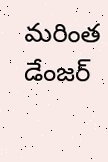మరింత డేంజర్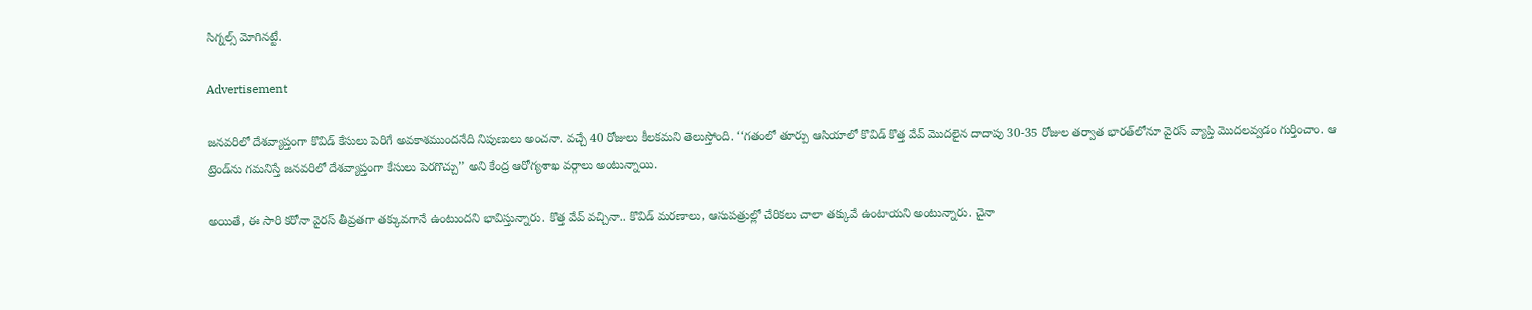సిగ్నల్స్ మోగినట్టే.

Advertisement

జనవరిలో దేశవ్యాప్తంగా కొవిడ్‌ కేసులు పెరిగే అవకాశముందనేది నిపుణులు అంచనా. వచ్చే 40 రోజులు కీలకమని తెలుస్తోంది. ‘‘గతంలో తూర్పు ఆసియాలో కొవిడ్‌ కొత్త వేవ్‌ మొదలైన దాదాపు 30-35 రోజుల తర్వాత భారత్‌లోనూ వైరస్‌ వ్యాప్తి మొదలవ్వడం గుర్తించాం. ఆ ట్రెండ్‌ను గమనిస్తే జనవరిలో దేశవ్యాప్తంగా కేసులు పెరగొచ్చు’’ అని కేంద్ర ఆరోగ్యశాఖ వర్గాలు అంటున్నాయి.

అయితే, ఈ సారి కరోనా వైరస్ తీవ్రతగా తక్కువగానే ఉంటుందని భావిస్తున్నారు. కొత్త వేవ్‌ వచ్చినా.. కొవిడ్‌ మరణాలు, ఆసుపత్రుల్లో చేరికలు చాలా తక్కువే ఉంటాయని అంటున్నారు. చైనా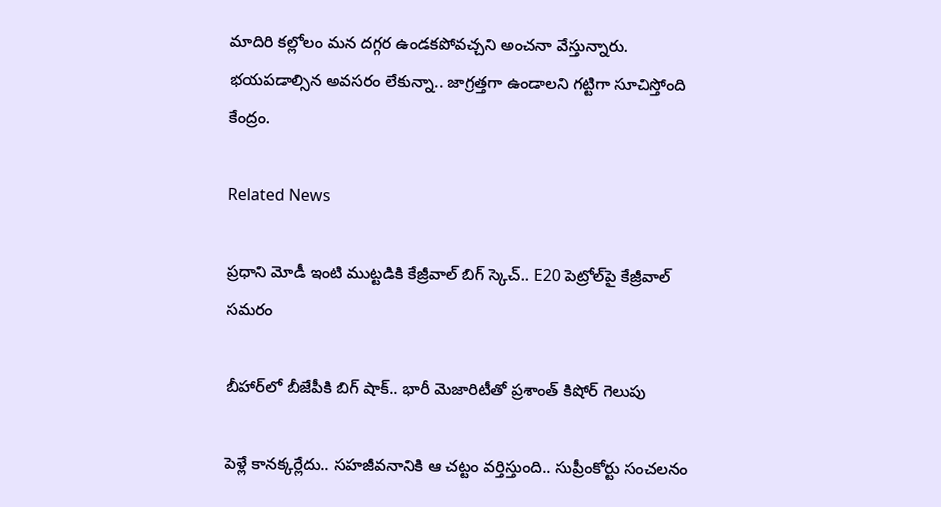మాదిరి కల్లోలం మన దగ్గర ఉండకపోవచ్చని అంచనా వేస్తున్నారు. భయపడాల్సిన అవసరం లేకున్నా.. జాగ్రత్తగా ఉండాలని గట్టిగా సూచిస్తోంది కేంద్రం.

Related News

ప్రధాని మోడీ ఇంటి ముట్టడికి కేజ్రీవాల్ బిగ్ స్కెచ్.. E20 పెట్రోల్‌పై కేజ్రీవాల్ సమరం

బీహార్‌లో బీజేపీకి బిగ్ షాక్.. భారీ మెజారిటీతో ప్రశాంత్ కిషోర్ గెలుపు

పెళ్లే కానక్కర్లేదు.. సహజీవనానికి ఆ చట్టం వర్తిస్తుంది.. సుప్రీంకోర్టు సంచలనం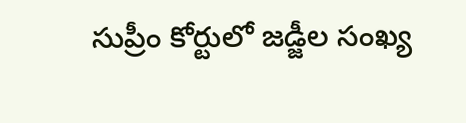సుప్రీం కోర్టులో జడ్జీల సంఖ్య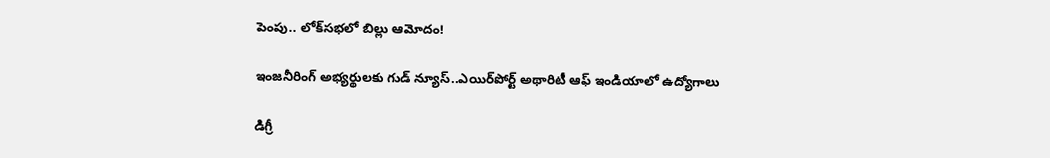పెంపు.. లోక్‌సభలో బిల్లు ఆమోదం!

ఇంజనీరింగ్ అభ్యర్థులకు గుడ్ న్యూస్..ఎయిర్‌పోర్ట్ అథారిటీ ఆఫ్ ఇండియాలో ఉద్యోగాలు

డిగ్రీ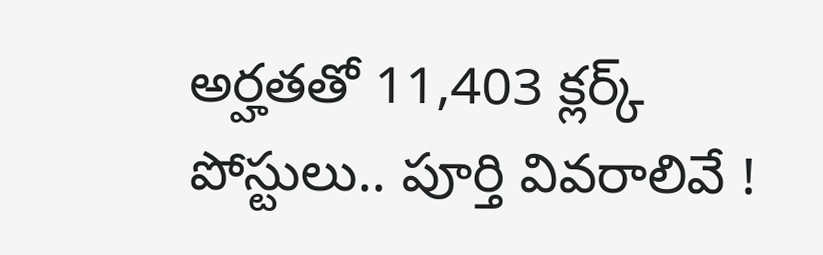అర్హతతో 11,403 క్లర్క్ పోస్టులు.. పూర్తి వివరాలివే !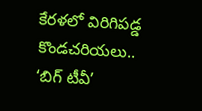కేరళలో విరిగిపడ్డ కొండచరియలు.. ‘బిగ్ టీవీ’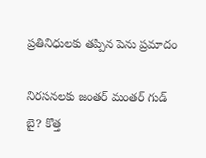ప్రతినిధులకు తప్పిన పెను ప్రమాదం

నిరసనలకు జంతర్ మంతర్ గుడ్ బై? కొత్త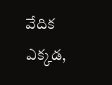వేదిక ఎక్కడ,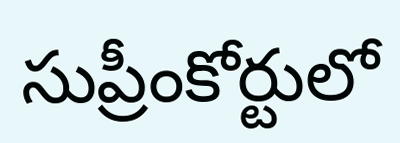సుప్రీంకోర్టులో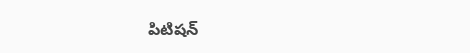పిటిషన్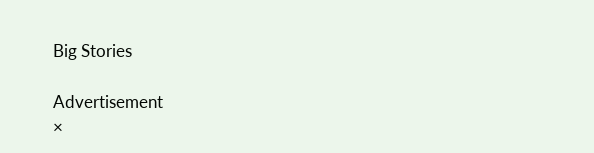Big Stories

Advertisement
×